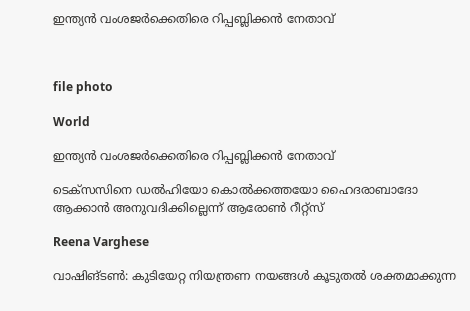ഇന്ത്യൻ വംശജർക്കെതിരെ റിപ്പബ്ലിക്കൻ നേതാവ്



file photo

World

ഇന്ത്യൻ വംശജർക്കെതിരെ റിപ്പബ്ലിക്കൻ നേതാവ്

ടെക്സസിനെ ഡൽഹിയോ കൊൽക്കത്തയോ ഹൈദരാബാദോ ആക്കാൻ അനുവദിക്കില്ലെന്ന് ആരോൺ റീറ്റ്സ്

Reena Varghese

വാഷിങ്ടൺ: കുടിയേറ്റ നിയന്ത്രണ നയങ്ങൾ കൂടുതൽ ശക്തമാക്കുന്ന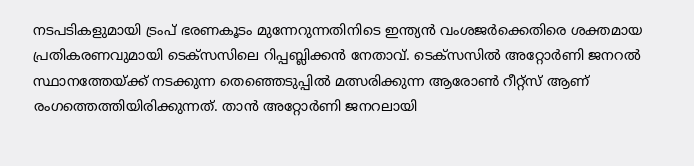നടപടികളുമായി ട്രംപ് ഭരണകൂടം മുന്നേറുന്നതിനിടെ ഇന്ത്യൻ വംശജർക്കെതിരെ ശക്തമായ പ്രതികരണവുമായി ടെക്സസിലെ റിപ്പബ്ലിക്കൻ നേതാവ്. ടെക്സസിൽ അറ്റോർണി ജനറൽ സ്ഥാനത്തേയ്ക്ക് നടക്കുന്ന തെഞ്ഞെടുപ്പിൽ മത്സരിക്കുന്ന ആരോൺ റീറ്റ്സ് ആണ് രംഗത്തെത്തിയിരിക്കുന്നത്. താൻ അറ്റോർണി ജനറലായി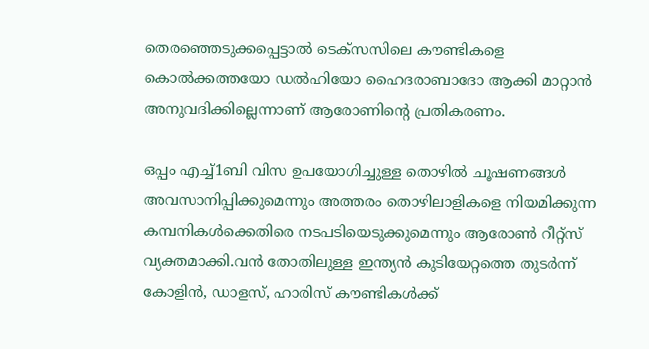തെരഞ്ഞെടുക്കപ്പെട്ടാൽ ടെക്സസിലെ കൗണ്ടികളെ കൊൽക്കത്തയോ ഡൽഹിയോ ഹൈദരാബാദോ ആക്കി മാറ്റാൻ അനുവദിക്കില്ലെന്നാണ് ആരോണിന്‍റെ പ്രതികരണം.

ഒപ്പം എച്ച്1ബി വിസ ഉപയോഗിച്ചുള്ള തൊഴിൽ ചൂഷണങ്ങൾ അവസാനിപ്പിക്കുമെന്നും അത്തരം തൊഴിലാളികളെ നിയമിക്കുന്ന കമ്പനികൾക്കെതിരെ നടപടിയെടുക്കുമെന്നും ആരോൺ റീറ്റ്സ് വ്യക്തമാക്കി.വൻ തോതിലുള്ള ഇന്ത്യൻ കുടിയേറ്റത്തെ തുടർന്ന് കോളിൻ, ഡാളസ്, ഹാരിസ് കൗണ്ടികൾക്ക്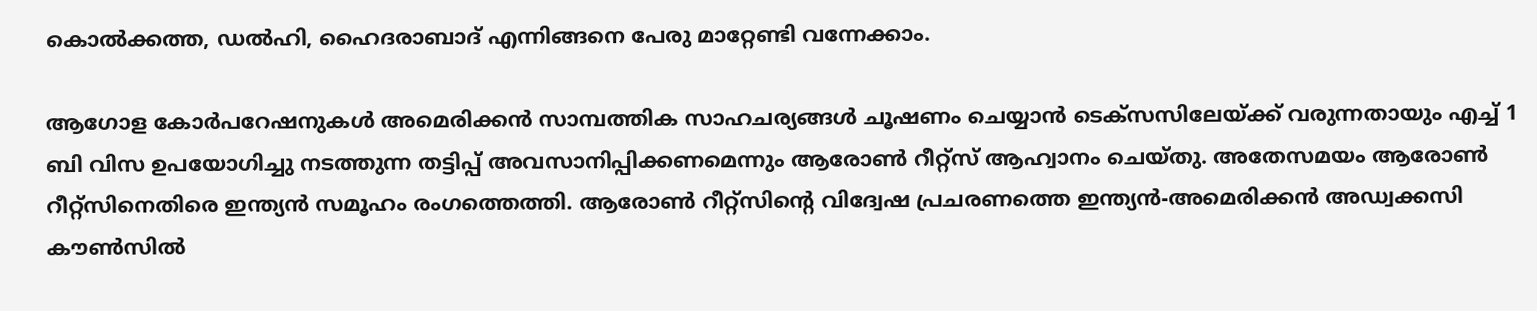കൊൽക്കത്ത, ഡൽഹി, ഹൈദരാബാദ് എന്നിങ്ങനെ പേരു മാറ്റേണ്ടി വന്നേക്കാം.

ആഗോള കോർപറേഷനുകൾ അമെരിക്കൻ സാമ്പത്തിക സാഹചര്യങ്ങൾ ചൂഷണം ചെയ്യാൻ ടെക്സസിലേയ്ക്ക് വരുന്നതായും എച്ച് 1 ബി വിസ ഉപയോഗിച്ചു നടത്തുന്ന തട്ടിപ്പ് അവസാനിപ്പിക്കണമെന്നും ആരോൺ റീറ്റ്സ് ആഹ്വാനം ചെയ്തു. അതേസമയം ആരോൺ റീറ്റ്സിനെതിരെ ഇന്ത്യൻ സമൂഹം രംഗത്തെത്തി. ആരോൺ റീറ്റ്സിന്‍റെ വിദ്വേഷ പ്രചരണത്തെ ഇന്ത്യൻ-അമെരിക്കൻ അഡ്വക്കസി കൗൺസിൽ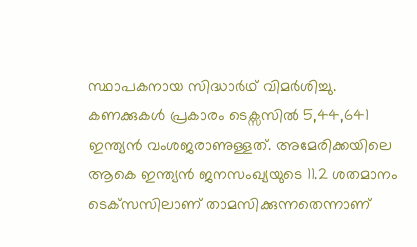സ്ഥാപകനായ സിദ്ധാർഥ് വിമർശിച്ചു. കണക്കുകൾ പ്രകാരം ടെക്സസിൽ 5,44,641 ഇന്ത്യന്‍ വംശജരാണുള്ളത്. അമേരിക്കയിലെ ആകെ ഇന്ത്യന്‍ ജനസംഖ്യയുടെ 11.2 ശതമാനം ടെക്‌സസിലാണ് താമസിക്കുന്നതെന്നാണ്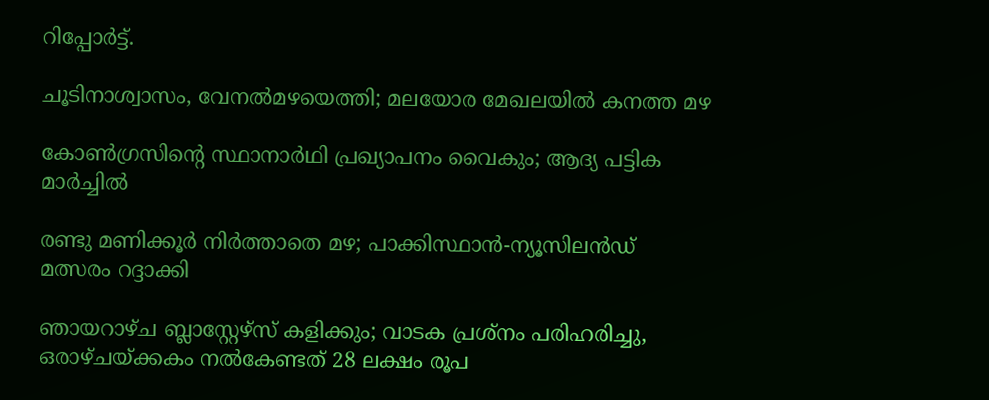റിപ്പോര്‍ട്ട്.

ചൂടിനാശ്വാസം, വേനൽമഴയെത്തി; മലയോര മേഖലയിൽ കനത്ത മഴ

കോൺഗ്രസിന്‍റെ സ്ഥാനാർ‌ഥി പ്രഖ്യാപനം വൈകും; ആദ്യ പട്ടിക മാർച്ചിൽ

രണ്ടു മണിക്കൂർ നിർത്താതെ മഴ; പാക്കിസ്ഥാൻ-ന്യൂസിലൻഡ് മത്സരം റദ്ദാക്കി

ഞായറാഴ്ച ബ്ലാസ്റ്റേഴ്സ് കളിക്കും; വാടക പ്രശ്നം പരിഹരിച്ചു, ഒരാഴ്ചയ്ക്കകം നൽകേണ്ടത് 28 ലക്ഷം രൂപ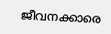ജീവനക്കാരെ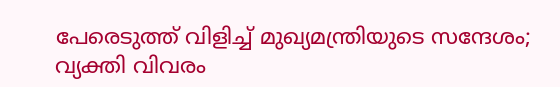പേരെടുത്ത് വിളിച്ച് മുഖ്യമന്ത്രിയുടെ സന്ദേശം; വ്യക്തി വിവരം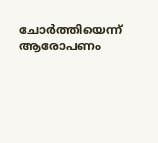ചോർത്തിയെന്ന് ആരോപണം